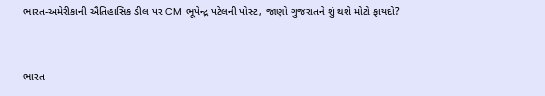ભારત-અમેરીકાની ઐતિહાસિક ડીલ પર CM ભૂપેન્દ્ર પટેલની પોસ્ટ, જાણો ગુજરાતને શું થશે મોટો ફાયદો?


ભારત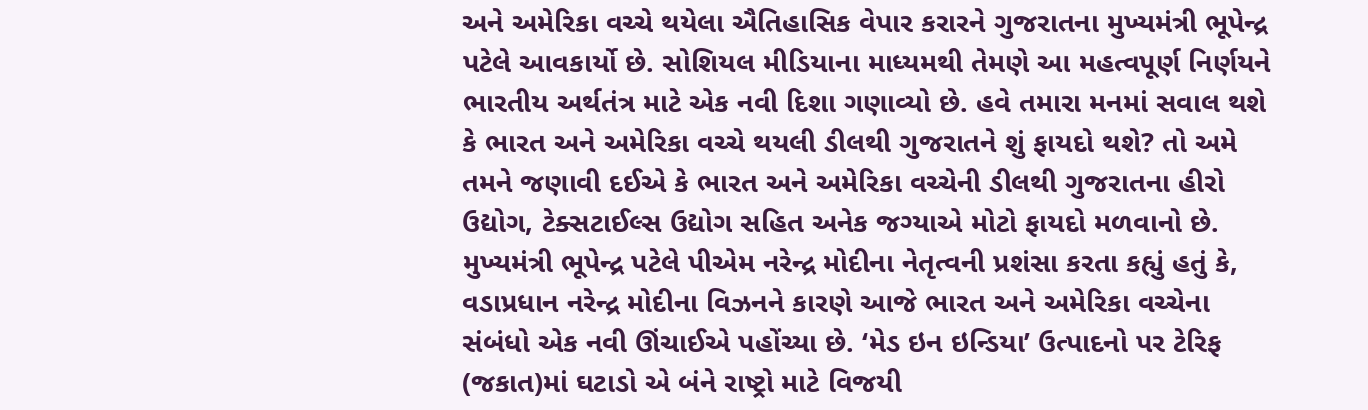અને અમેરિકા વચ્ચે થયેલા ઐતિહાસિક વેપાર કરારને ગુજરાતના મુખ્યમંત્રી ભૂપેન્દ્ર પટેલે આવકાર્યો છે. સોશિયલ મીડિયાના માધ્યમથી તેમણે આ મહત્વપૂર્ણ નિર્ણયને ભારતીય અર્થતંત્ર માટે એક નવી દિશા ગણાવ્યો છે. હવે તમારા મનમાં સવાલ થશે કે ભારત અને અમેરિકા વચ્ચે થયલી ડીલથી ગુજરાતને શું ફાયદો થશે? તો અમે તમને જણાવી દઈએ કે ભારત અને અમેરિકા વચ્ચેની ડીલથી ગુજરાતના હીરો ઉદ્યોગ, ટેક્સટાઈલ્સ ઉદ્યોગ સહિત અનેક જગ્યાએ મોટો ફાયદો મળવાનો છે.
મુખ્યમંત્રી ભૂપેન્દ્ર પટેલે પીએમ નરેન્દ્ર મોદીના નેતૃત્વની પ્રશંસા કરતા કહ્યું હતું કે, વડાપ્રધાન નરેન્દ્ર મોદીના વિઝનને કારણે આજે ભારત અને અમેરિકા વચ્ચેના સંબંધો એક નવી ઊંચાઈએ પહોંચ્યા છે. ‘મેડ ઇન ઇન્ડિયા’ ઉત્પાદનો પર ટેરિફ (જકાત)માં ઘટાડો એ બંને રાષ્ટ્રો માટે વિજયી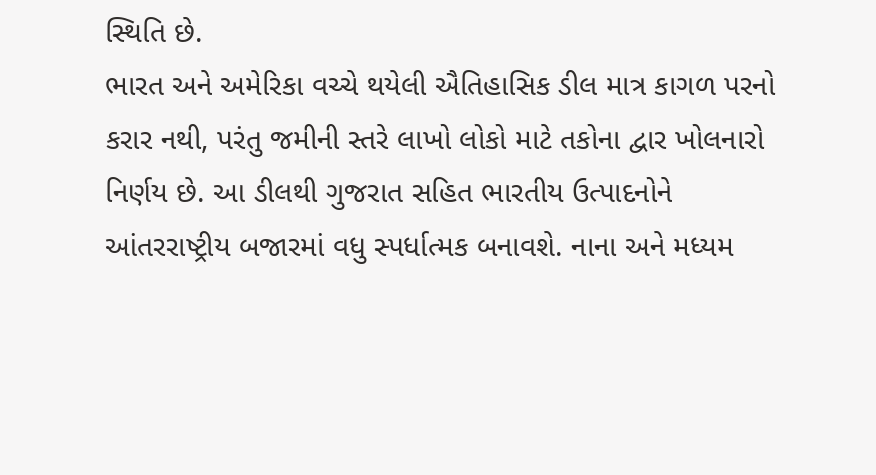સ્થિતિ છે.
ભારત અને અમેરિકા વચ્ચે થયેલી ઐતિહાસિક ડીલ માત્ર કાગળ પરનો કરાર નથી, પરંતુ જમીની સ્તરે લાખો લોકો માટે તકોના દ્વાર ખોલનારો નિર્ણય છે. આ ડીલથી ગુજરાત સહિત ભારતીય ઉત્પાદનોને આંતરરાષ્ટ્રીય બજારમાં વધુ સ્પર્ધાત્મક બનાવશે. નાના અને મધ્યમ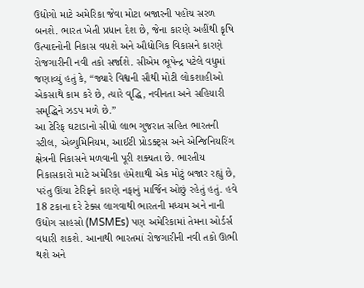ઉદ્યોગો માટે અમેરિકા જેવા મોટા બજારની પહોંચ સરળ બનશે. ભારત ખેતી પ્રધાન દેશ છે, જેના કારણે અહીંથી કૃષિ ઉત્પાદનોની નિકાસ વધશે અને ઔદ્યોગિક વિકાસને કારણે રોજગારીની નવી તકો સર્જાશે. સીએમ ભૂપેન્દ્ર પટેલે વધુમાં જણાવ્યું હતું કે, “જ્યારે વિશ્વની સૌથી મોટી લોકશાહીઓ એકસાથે કામ કરે છે, ત્યારે વૃદ્ધિ, નવીનતા અને સહિયારી સમૃદ્ધિને ઝડપ મળે છે.”
આ ટેરિફ ઘટાડાનો સીધો લાભ ગુજરાત સહિત ભારતની સ્ટીલ, એલ્યુમિનિયમ, આઈટી પ્રોડક્ટ્સ અને એન્જિનિયરિંગ ક્ષેત્રની નિકાસને મળવાની પૂરી શક્યતા છે. ભારતીય નિકાસકારો માટે અમેરિકા હંમેશાથી એક મોટું બજાર રહ્યું છે, પરંતુ ઊંચા ટેરિફને કારણે નફાનું માર્જિન ઓછું રહેતું હતું. હવે 18 ટકાના દરે ટેક્સ લાગવાથી ભારતની મધ્યમ અને નાની ઉદ્યોગ સાહસો (MSMEs) પણ અમેરિકામાં તેમના ઓર્ડર્સ વધારી શકશે. આનાથી ભારતમાં રોજગારીની નવી તકો ઊભી થશે અને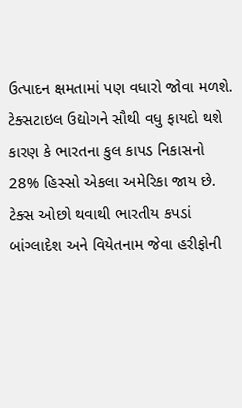ઉત્પાદન ક્ષમતામાં પણ વધારો જોવા મળશે.
ટેક્સટાઇલ ઉદ્યોગને સૌથી વધુ ફાયદો થશે કારણ કે ભારતના કુલ કાપડ નિકાસનો 28% હિસ્સો એકલા અમેરિકા જાય છે. ટેક્સ ઓછો થવાથી ભારતીય કપડાં બાંગ્લાદેશ અને વિયેતનામ જેવા હરીફોની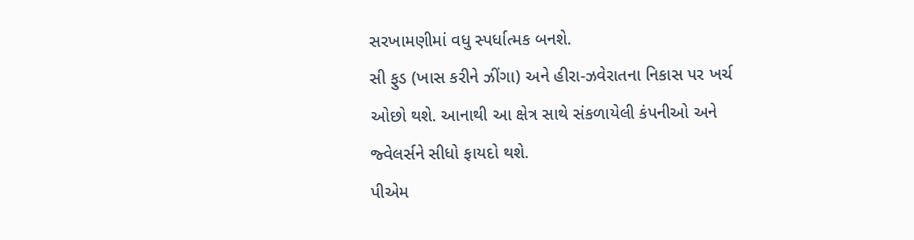સરખામણીમાં વધુ સ્પર્ધાત્મક બનશે.
સી ફુડ (ખાસ કરીને ઝીંગા) અને હીરા-ઝવેરાતના નિકાસ પર ખર્ચ ઓછો થશે. આનાથી આ ક્ષેત્ર સાથે સંકળાયેલી કંપનીઓ અને જ્વેલર્સને સીધો ફાયદો થશે.
પીએમ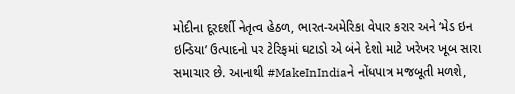મોદીના દૂરદર્શી નેતૃત્વ હેઠળ, ભારત-અમેરિકા વેપાર કરાર અને ‘મેડ ઇન ઇન્ડિયા’ ઉત્પાદનો પર ટેરિફમાં ઘટાડો એ બંને દેશો માટે ખરેખર ખૂબ સારા સમાચાર છે. આનાથી #MakeInIndiaને નોંધપાત્ર મજબૂતી મળશે,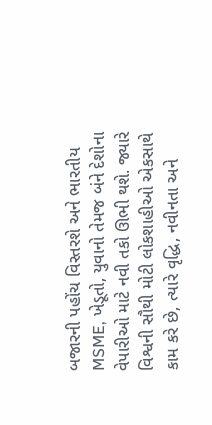બજારની પહોંચ વિસ્તરશે અને ભારતીય MSME, ખેડૂતો, યુવાનો તેમજ બંને દેશોના વેપારીઓ માટે નવી તકો ઊભી થશે. જ્યારે વિશ્વની સૌથી મોટી લોકશાહીઓ એકસાથે કામ કરે છે, ત્યારે વૃદ્ધિ, નવીનતા અને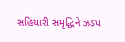સહિયારી સમૃદ્ધિને ઝડપ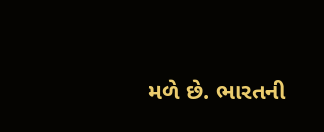મળે છે. ભારતની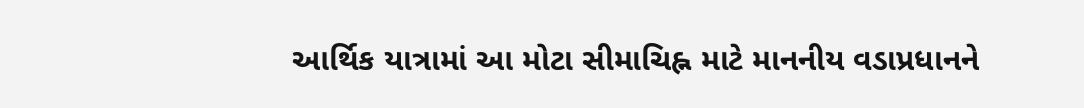આર્થિક યાત્રામાં આ મોટા સીમાચિહ્ન માટે માનનીય વડાપ્રધાનને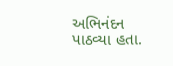અભિનંદન પાઠવ્યા હતા.